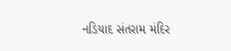નડિયાદ સંતરામ મંદિર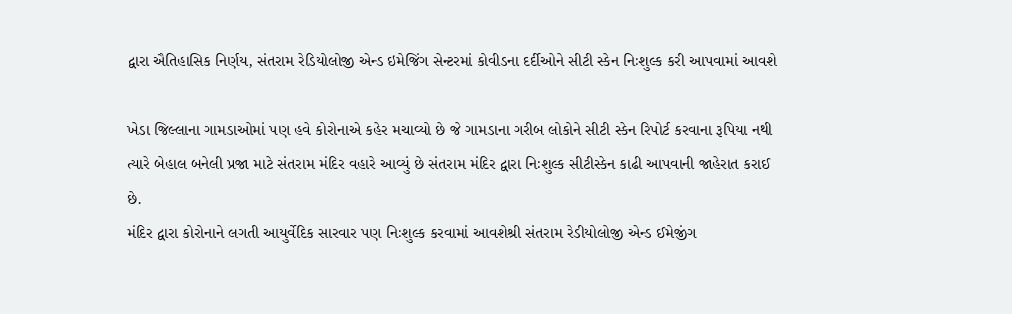દ્વારા ઐતિહાસિક નિર્ણય, સંતરામ રેડિયોલોજી એન્ડ ઇમેજિંગ સેન્ટરમાં કોવીડના દર્દીઓને સીટી સ્કેન નિઃશુલ્ક કરી આપવામાં આવશે

ખેડા જિલ્લાના ગામડાઓમાં પણ હવે કોરોનાએ કહેર મચાવ્યો છે જે ગામડાના ગરીબ લોકોને સીટી સ્કેન રિપોર્ટ કરવાના રૂપિયા નથી ત્યારે બેહાલ બનેલી પ્રજા માટે સંતરામ મંદિર વહારે આવ્યું છે સંતરામ મંદિર દ્વારા નિઃશુલ્ક સીટીસ્કેન કાઢી આપવાની જાહેરાત કરાઈ છે.
મંદિર દ્વારા કોરોનાને લગતી આયુર્વેદિક સારવાર પણ નિઃશુલ્ક કરવામાં આવશેશ્રી સંતરામ રેડીયોલોજી એન્ડ ઈમેજીંગ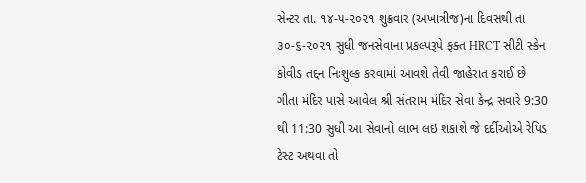સેન્ટર તા. ૧૪-૫-૨૦૨૧ શુક્રવાર (અખાત્રીજ)ના દિવસથી તા ૩૦-૬-૨૦૨૧ સુધી જનસેવાના પ્રકલ્પરૂપે ફક્ત HRCT સીટી સ્કેન કોવીડ તદ્દન નિઃશુલ્ક કરવામાં આવશે તેવી જાહેરાત કરાઈ છે ગીતા મંદિર પાસે આવેલ શ્રી સંતરામ મંદિર સેવા કેન્દ્ર સવારે 9:30 થી 11:30 સુધી આ સેવાનો લાભ લઇ શકાશે જે દર્દીઓએ રેપિડ ટેસ્ટ અથવા તો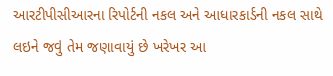આરટીપીસીઆરના રિપોર્ટની નકલ અને આધારકાર્ડની નકલ સાથે લઇને જવું તેમ જણાવાયું છે ખરેખર આ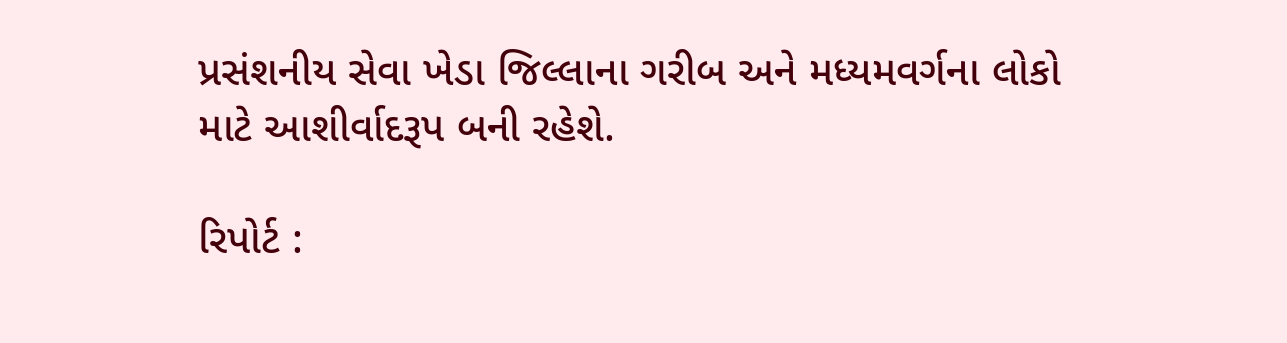પ્રસંશનીય સેવા ખેડા જિલ્લાના ગરીબ અને મધ્યમવર્ગના લોકો માટે આશીર્વાદરૂપ બની રહેશે.

રિપોર્ટ :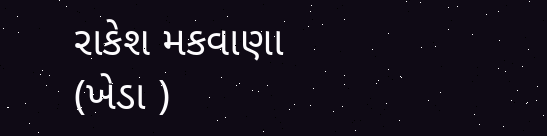રાકેશ મકવાણા (ખેડા )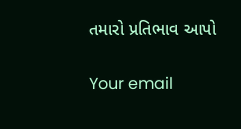તમારો પ્રતિભાવ આપો

Your email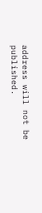address will not be published.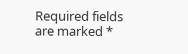Required fields are marked *